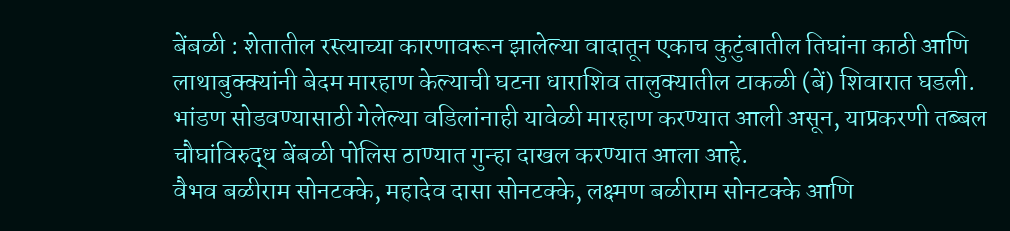बेंबळी : शेतातील रस्त्याच्या कारणावरून झालेल्या वादातून एकाच कुटुंबातील तिघांना काठी आणि लाथाबुक्क्यांनी बेदम मारहाण केल्याची घटना धाराशिव तालुक्यातील टाकळी (बें) शिवारात घडली. भांडण सोडवण्यासाठी गेलेल्या वडिलांनाही यावेळी मारहाण करण्यात आली असून, याप्रकरणी तब्बल चौघांविरुद्ध बेंबळी पोलिस ठाण्यात गुन्हा दाखल करण्यात आला आहे.
वैभव बळीराम सोनटक्के, महादेव दासा सोनटक्के, लक्ष्मण बळीराम सोनटक्के आणि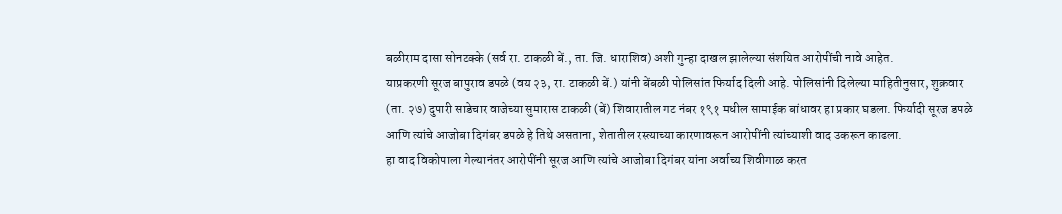बळीराम दासा सोनटक्के (सर्व रा. टाकळी बें., ता. जि. धाराशिव) अशी गुन्हा दाखल झालेल्या संशयित आरोपींची नावे आहेत.
याप्रकरणी सूरज बापुराव डपळे (वय २३, रा. टाकळी बें.) यांनी बेंबळी पोलिसांत फिर्याद दिली आहे. पोलिसांनी दिलेल्या माहितीनुसार, शुक्रवार (ता. २७) दुपारी साडेचार वाजेच्या सुमारास टाकळी (बें) शिवारातील गट नंबर १९१ मधील सामाईक बांधावर हा प्रकार घडला. फिर्यादी सूरज डपळे आणि त्यांचे आजोबा दिगंबर डपळे हे तिथे असताना, शेतातील रस्त्याच्या कारणावरून आरोपींनी त्यांच्याशी वाद उकरून काढला.
हा वाद विकोपाला गेल्यानंतर आरोपींनी सूरज आणि त्यांचे आजोबा दिगंबर यांना अर्वाच्य शिवीगाळ करत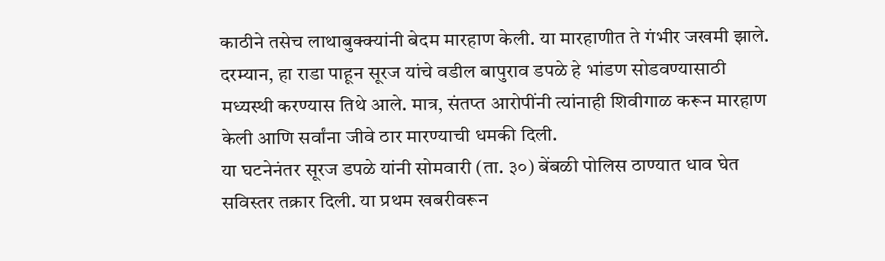काठीने तसेच लाथाबुक्क्यांनी बेदम मारहाण केली. या मारहाणीत ते गंभीर जखमी झाले. दरम्यान, हा राडा पाहून सूरज यांचे वडील बापुराव डपळे हे भांडण सोडवण्यासाठी मध्यस्थी करण्यास तिथे आले. मात्र, संतप्त आरोपींनी त्यांनाही शिवीगाळ करून मारहाण केली आणि सर्वांना जीवे ठार मारण्याची धमकी दिली.
या घटनेनंतर सूरज डपळे यांनी सोमवारी (ता. ३०) बेंबळी पोलिस ठाण्यात धाव घेत सविस्तर तक्रार दिली. या प्रथम खबरीवरून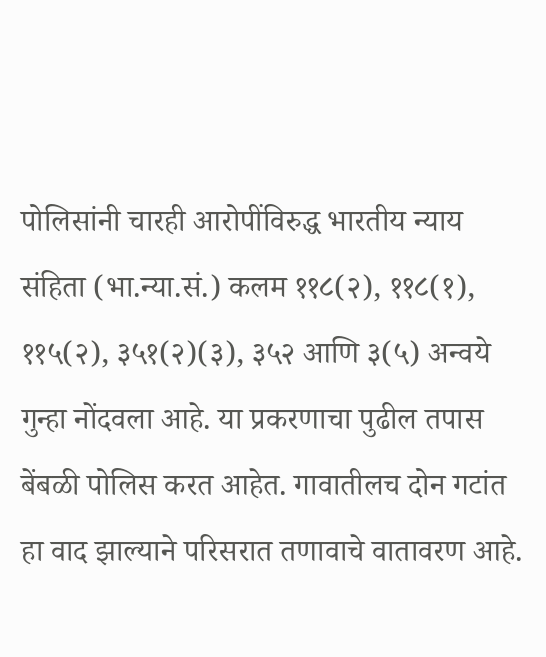पोलिसांनी चारही आरोपींविरुद्ध भारतीय न्याय संहिता (भा.न्या.सं.) कलम ११८(२), ११८(१), ११५(२), ३५१(२)(३), ३५२ आणि ३(५) अन्वये गुन्हा नोंदवला आहे. या प्रकरणाचा पुढील तपास बेंबळी पोलिस करत आहेत. गावातीलच दोन गटांत हा वाद झाल्याने परिसरात तणावाचे वातावरण आहे.